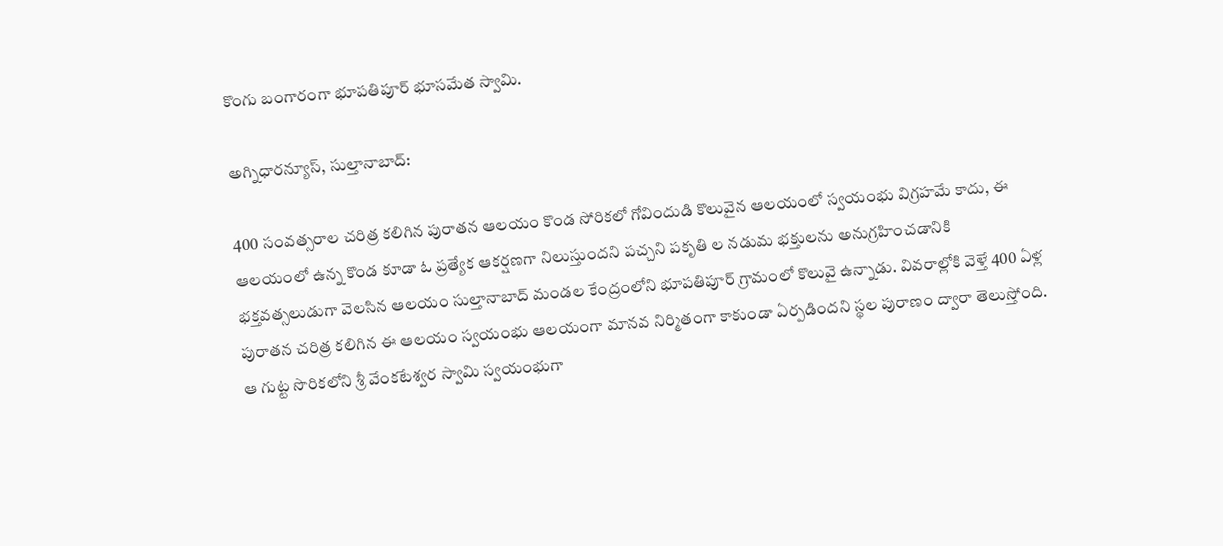కొంగు బంగారంగా భూపతిపూర్ భూసమేత స్వామి.

అగ్నిధారన్యూస్, సుల్తానాబాద్:

400 సంవత్సరాల చరిత్ర కలిగిన పురాతన ఆలయం కొండ సోరికలో గోవిందుడి కొలువైన ఆలయంలో స్వయంభు విగ్రహమే కాదు, ఈ ఆలయంలో ఉన్న కొండ కూడా ఓ ప్రత్యేక ఆకర్షణగా నిలుస్తుందని పచ్చని పకృతి ల నడుమ భక్తులను అనుగ్రహించడానికి భక్తవత్సలుడుగా వెలసిన ఆలయం సుల్తానాబాద్ మండల కేంద్రంలోని భూపతిపూర్ గ్రామంలో కొలువై ఉన్నాడు. వివరాల్లోకి వెళ్తే 400 ఏళ్ల పురాతన చరిత్ర కలిగిన ఈ ఆలయం స్వయంభు ఆలయంగా మానవ నిర్మితంగా కాకుండా ఏర్పడిందని స్థల పురాణం ద్వారా తెలుస్తోంది. ఆ గుట్ట సొరికలోని శ్రీ వేంకటేశ్వర స్వామి స్వయంభుగా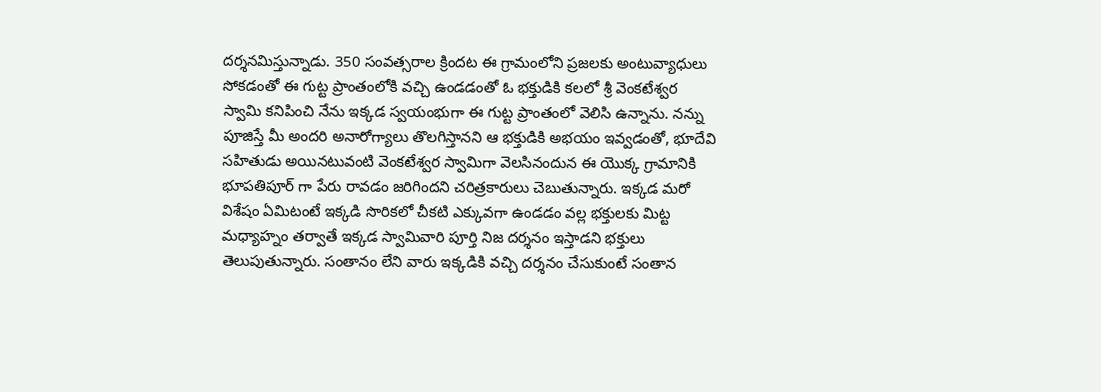దర్శనమిస్తున్నాడు. 350 సంవత్సరాల క్రిందట ఈ గ్రామంలోని ప్రజలకు అంటువ్యాధులు సోకడంతో ఈ గుట్ట ప్రాంతంలోకి వచ్చి ఉండడంతో ఓ భక్తుడికి కలలో శ్రీ వెంకటేశ్వర స్వామి కనిపించి నేను ఇక్కడ స్వయంభుగా ఈ గుట్ట ప్రాంతంలో వెలిసి ఉన్నాను. నన్ను పూజిస్తే మీ అందరి అనారోగ్యాలు తొలగిస్తానని ఆ భక్తుడికి అభయం ఇవ్వడంతో, భూదేవి సహితుడు అయినటువంటి వెంకటేశ్వర స్వామిగా వెలసినందున ఈ యొక్క గ్రామానికి భూపతిపూర్ గా పేరు రావడం జరిగిందని చరిత్రకారులు చెబుతున్నారు. ఇక్కడ మరో విశేషం ఏమిటంటే ఇక్కడి సొరికలో చీకటి ఎక్కువగా ఉండడం వల్ల భక్తులకు మిట్ట మధ్యాహ్నం తర్వాతే ఇక్కడ స్వామివారి పూర్తి నిజ దర్శనం ఇస్తాడని భక్తులు తెలుపుతున్నారు. సంతానం లేని వారు ఇక్కడికి వచ్చి దర్శనం చేసుకుంటే సంతాన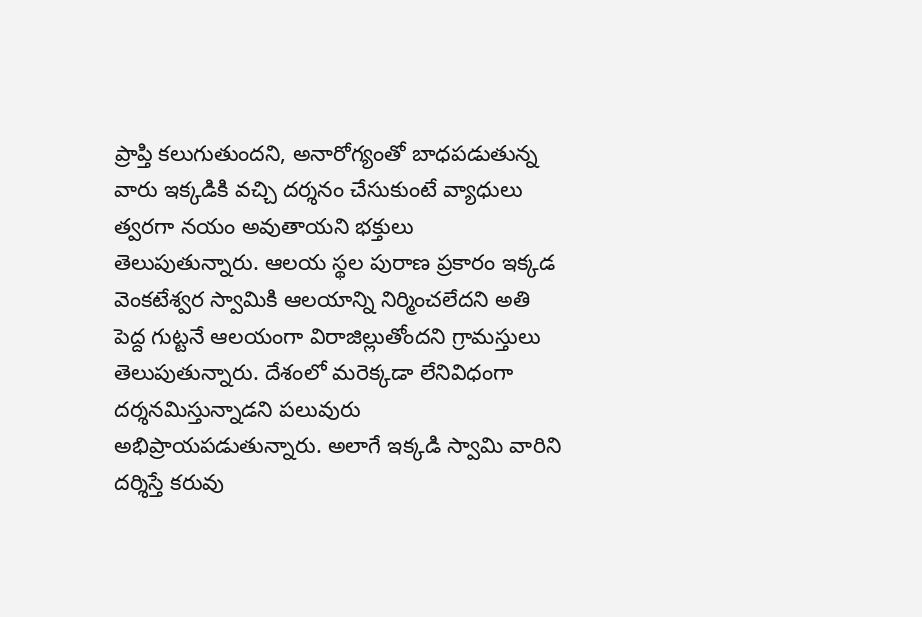ప్రాప్తి కలుగుతుందని, అనారోగ్యంతో బాధపడుతున్న వారు ఇక్కడికి వచ్చి దర్శనం చేసుకుంటే వ్యాధులు త్వరగా నయం అవుతాయని భక్తులు తెలుపుతున్నారు. ఆలయ స్థల పురాణ ప్రకారం ఇక్కడ వెంకటేశ్వర స్వామికి ఆలయాన్ని నిర్మించలేదని అతి పెద్ద గుట్టనే ఆలయంగా విరాజిల్లుతోందని గ్రామస్తులు తెలుపుతున్నారు. దేశంలో మరెక్కడా లేనివిధంగా దర్శనమిస్తున్నాడని పలువురు అభిప్రాయపడుతున్నారు. అలాగే ఇక్కడి స్వామి వారిని దర్శిస్తే కరువు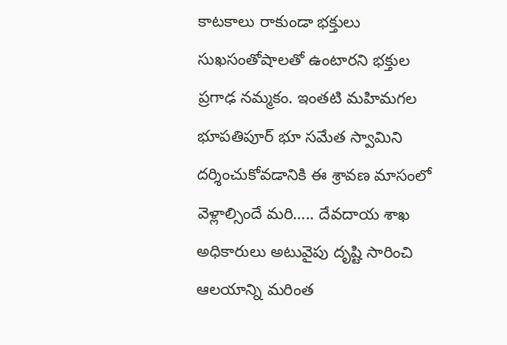కాటకాలు రాకుండా భక్తులు సుఖసంతోషాలతో ఉంటారని భక్తుల ప్రగాఢ నమ్మకం. ఇంతటి మహిమగల భూపతిపూర్ భూ సమేత స్వామిని దర్శించుకోవడానికి ఈ శ్రావణ మాసంలో వెళ్లాల్సిందే మరి….. దేవదాయ శాఖ అధికారులు అటువైపు దృష్టి సారించి ఆలయాన్ని మరింత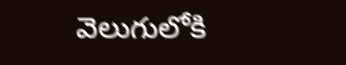వెలుగులోకి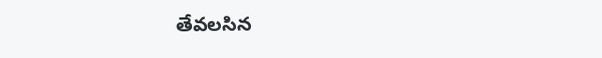తేవలసిన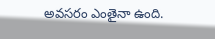అవసరం ఎంతైనా ఉంది.